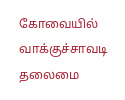கோவையில் வாக்குச்சாவடி தலைமை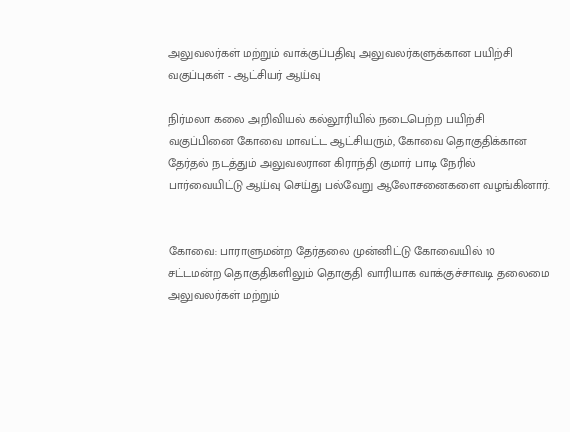அலுவலர்கள் மற்றும் வாக்குப்பதிவு அலுவலர்களுக்கான பயிற்சி வகுப்புகள் - ஆட்சியர் ஆய்வு

நிர்மலா கலை அறிவியல் கல்லூரியில் நடைபெற்ற பயிற்சி வகுப்பினை கோவை மாவட்ட ஆட்சியரும், கோவை தொகுதிக்கான தேர்தல் நடத்தும் அலுவலரான கிராந்தி குமார் பாடி நேரில் பார்வையிட்டு ஆய்வு செய்து பல்வேறு ஆலோசனைகளை வழங்கினார்.


கோவை: பாராளுமன்ற தேர்தலை முன்னிட்டு கோவையில் 10 சட்டமன்ற தொகுதிகளிலும் தொகுதி வாரியாக வாக்குச்சாவடி தலைமை அலுவலர்கள் மற்றும்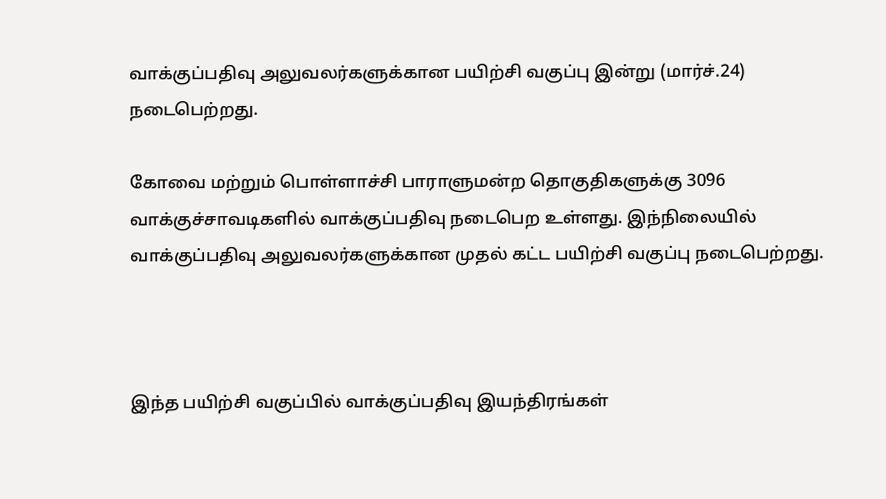வாக்குப்பதிவு அலுவலர்களுக்கான பயிற்சி வகுப்பு இன்று (மார்ச்.24) நடைபெற்றது.

கோவை மற்றும் பொள்ளாச்சி பாராளுமன்ற தொகுதிகளுக்கு 3096 வாக்குச்சாவடிகளில் வாக்குப்பதிவு நடைபெற உள்ளது. இந்நிலையில் வாக்குப்பதிவு அலுவலர்களுக்கான முதல் கட்ட பயிற்சி வகுப்பு நடைபெற்றது.



இந்த பயிற்சி வகுப்பில் வாக்குப்பதிவு இயந்திரங்கள்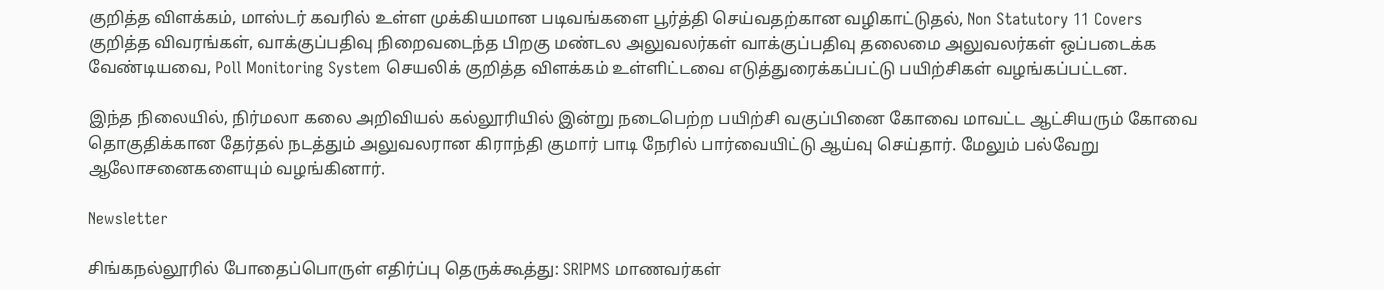குறித்த விளக்கம், மாஸ்டர் கவரில் உள்ள முக்கியமான படிவங்களை பூர்த்தி செய்வதற்கான வழிகாட்டுதல், Non Statutory 11 Covers குறித்த விவரங்கள், வாக்குப்பதிவு நிறைவடைந்த பிறகு மண்டல அலுவலர்கள் வாக்குப்பதிவு தலைமை அலுவலர்கள் ஒப்படைக்க வேண்டியவை, Poll Monitoring System செயலிக் குறித்த விளக்கம் உள்ளிட்டவை எடுத்துரைக்கப்பட்டு பயிற்சிகள் வழங்கப்பட்டன.

இந்த நிலையில், நிர்மலா கலை அறிவியல் கல்லூரியில் இன்று நடைபெற்ற பயிற்சி வகுப்பினை கோவை மாவட்ட ஆட்சியரும் கோவை தொகுதிக்கான தேர்தல் நடத்தும் அலுவலரான கிராந்தி குமார் பாடி நேரில் பார்வையிட்டு ஆய்வு செய்தார். மேலும் பல்வேறு ஆலோசனைகளையும் வழங்கினார்.

Newsletter

சிங்கநல்லூரில் போதைப்பொருள் எதிர்ப்பு தெருக்கூத்து: SRIPMS மாணவர்கள்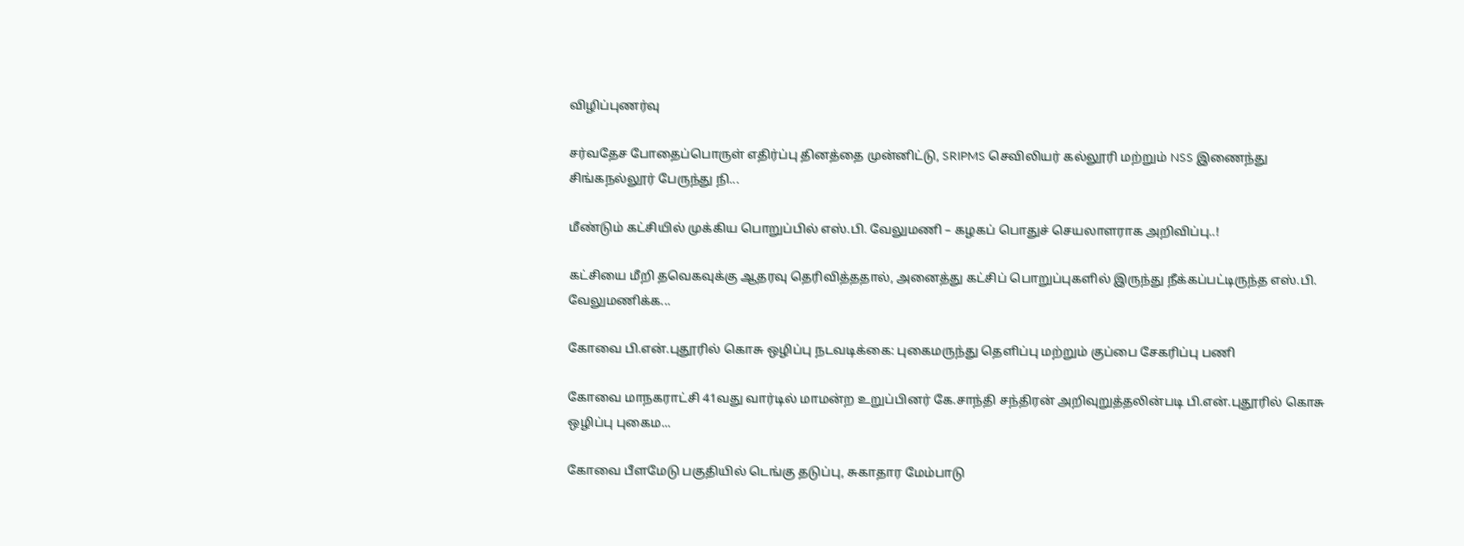விழிப்புணர்வு

சர்வதேச போதைப்பொருள் எதிர்ப்பு தினத்தை முன்னிட்டு, SRIPMS செவிலியர் கல்லூரி மற்றும் NSS இணைந்து சிங்கநல்லூர் பேருந்து நி...

மீண்டும் கட்சியில் முக்கிய பொறுப்பில் எஸ்.பி. வேலுமணி – கழகப் பொதுச் செயலாளராக அறிவிப்பு..!

கட்சியை மீறி தவெகவுக்கு ஆதரவு தெரிவித்ததால், அனைத்து கட்சிப் பொறுப்புகளில் இருந்து நீக்கப்பட்டிருந்த எஸ்.பி. வேலுமணிக்க...

கோவை பி.என்.புதூரில் கொசு ஒழிப்பு நடவடிக்கை: புகைமருந்து தெளிப்பு மற்றும் குப்பை சேகரிப்பு பணி

கோவை மாநகராட்சி 41வது வார்டில் மாமன்ற உறுப்பினர் கே.சாந்தி சந்திரன் அறிவுறுத்தலின்படி பி.என்.புதூரில் கொசு ஒழிப்பு புகைம...

கோவை பீளமேடு பகுதியில் டெங்கு தடுப்பு, சுகாதார மேம்பாடு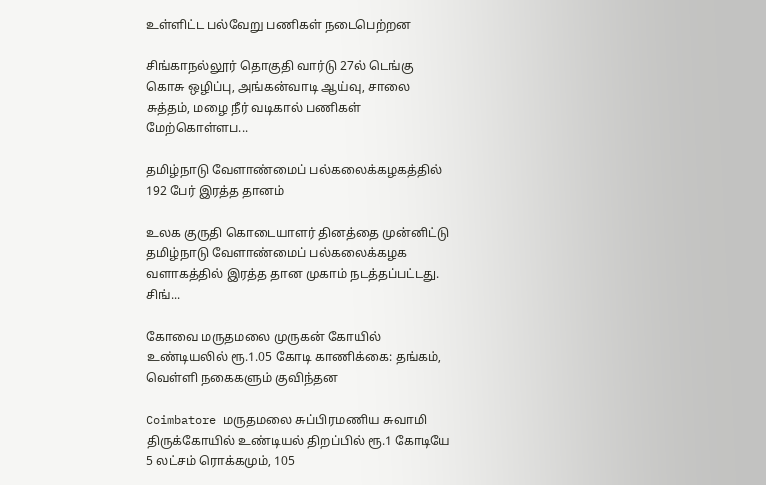உள்ளிட்ட பல்வேறு பணிகள் நடைபெற்றன

சிங்காநல்லூர் தொகுதி வார்டு 27ல் டெங்கு கொசு ஒழிப்பு, அங்கன்வாடி ஆய்வு, சாலை சுத்தம், மழை நீர் வடிகால் பணிகள் மேற்கொள்ளப...

தமிழ்நாடு வேளாண்மைப் பல்கலைக்கழகத்தில் 192 பேர் இரத்த தானம்

உலக குருதி கொடையாளர் தினத்தை முன்னிட்டு தமிழ்நாடு வேளாண்மைப் பல்கலைக்கழக வளாகத்தில் இரத்த தான முகாம் நடத்தப்பட்டது. சிங்...

கோவை மருதமலை முருகன் கோயில் உண்டியலில் ரூ.1.05 கோடி காணிக்கை: தங்கம், வெள்ளி நகைகளும் குவிந்தன

Coimbatore மருதமலை சுப்பிரமணிய சுவாமி திருக்கோயில் உண்டியல் திறப்பில் ரூ.1 கோடியே 5 லட்சம் ரொக்கமும், 105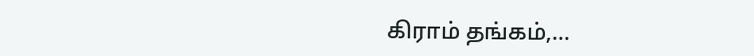கிராம் தங்கம்,...